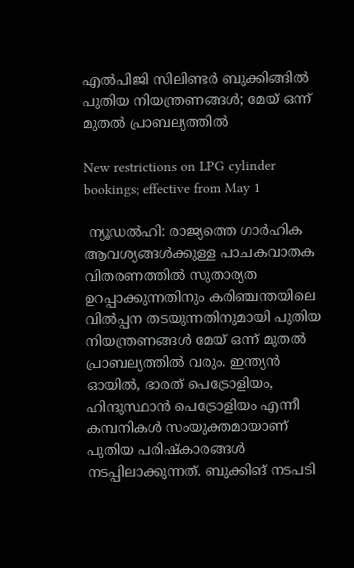എല്‍പിജി സിലിണ്ടര്‍ ബുക്കിങ്ങിൽ പുതിയ നിയന്ത്രണങ്ങള്‍; മേയ് ഒന്ന് മുതല്‍ പ്രാബല്യത്തിൽ

New restrictions on LPG cylinder bookings; effective from May 1

 ന്യൂഡല്‍ഹി: രാജ്യത്തെ ഗാര്‍ഹിക ആവശ്യങ്ങള്‍ക്കുള്ള പാചകവാതക വിതരണത്തില്‍ സുതാര്യത ഉറപ്പാക്കുന്നതിനും കരിഞ്ചന്തയിലെ വില്‍പ്പന തടയുന്നതിനുമായി പുതിയ നിയന്ത്രണങ്ങള്‍ മേയ് ഒന്ന് മുതല്‍ പ്രാബല്യത്തില്‍ വരും. ഇന്ത്യന്‍ ഓയില്‍, ഭാരത് പെട്രോളിയം, ഹിന്ദുസ്ഥാന്‍ പെട്രോളിയം എന്നീ കമ്പനികള്‍ സംയുക്തമായാണ് പുതിയ പരിഷ്‌കാരങ്ങള്‍ നടപ്പിലാക്കുന്നത്. ബുക്കിങ് നടപടി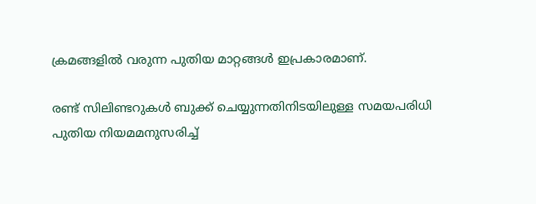ക്രമങ്ങളില്‍ വരുന്ന പുതിയ മാറ്റങ്ങള്‍ ഇപ്രകാരമാണ്.

രണ്ട് സിലിണ്ടറുകള്‍ ബുക്ക് ചെയ്യുന്നതിനിടയിലുള്ള സമയപരിധി പുതിയ നിയമമനുസരിച്ച്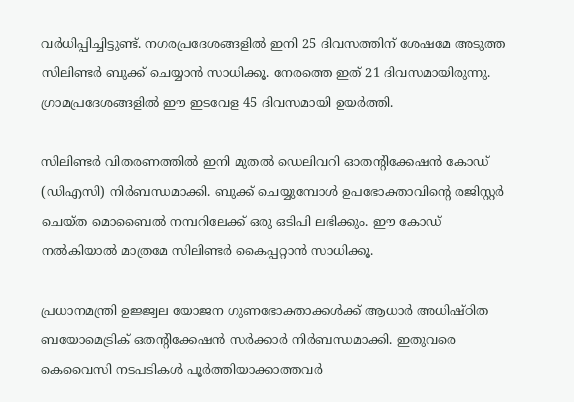വര്‍ധിപ്പിച്ചിട്ടുണ്ട്. നഗരപ്രദേശങ്ങളില്‍ ഇനി 25 ദിവസത്തിന് ശേഷമേ അടുത്ത സിലിണ്ടര്‍ ബുക്ക് ചെയ്യാന്‍ സാധിക്കൂ. നേരത്തെ ഇത് 21 ദിവസമായിരുന്നു. ഗ്രാമപ്രദേശങ്ങളില്‍ ഈ ഇടവേള 45 ദിവസമായി ഉയര്‍ത്തി.

സിലിണ്ടര്‍ വിതരണത്തില്‍ ഇനി മുതല്‍ ഡെലിവറി ഓതന്റിക്കേഷന്‍ കോഡ് (ഡിഎസി) നിര്‍ബന്ധമാക്കി. ബുക്ക് ചെയ്യുമ്പോള്‍ ഉപഭോക്താവിന്റെ രജിസ്റ്റര്‍ ചെയ്ത മൊബൈല്‍ നമ്പറിലേക്ക് ഒരു ഒടിപി ലഭിക്കും. ഈ കോഡ് നല്‍കിയാല്‍ മാത്രമേ സിലിണ്ടര്‍ കൈപ്പറ്റാന്‍ സാധിക്കൂ.

പ്രധാനമന്ത്രി ഉജ്ജ്വല യോജന ഗുണഭോക്താക്കള്‍ക്ക് ആധാര്‍ അധിഷ്ഠിത ബയോമെട്രിക് ഒതന്റിക്കേഷന്‍ സര്‍ക്കാര്‍ നിര്‍ബന്ധമാക്കി. ഇതുവരെ കെവൈസി നടപടികള്‍ പൂര്‍ത്തിയാക്കാത്തവര്‍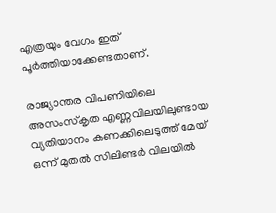എത്രയും വേഗം ഇത് പൂര്‍ത്തിയാക്കേണ്ടതാണ്.

രാജ്യാന്തര വിപണിയിലെ അസംസ്‌കൃത എണ്ണവിലയിലുണ്ടായ വ്യതിയാനം കണക്കിലെടുത്ത് മേയ് ഒന്ന് മുതല്‍ സിലിണ്ടര്‍ വിലയില്‍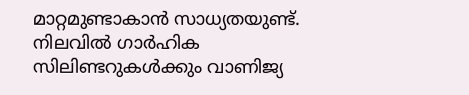മാറ്റമുണ്ടാകാന്‍ സാധ്യതയുണ്ട്. നിലവില്‍ ഗാര്‍ഹിക സിലിണ്ടറുകള്‍ക്കും വാണിജ്യ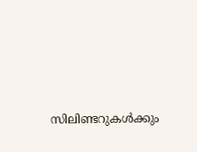സിലിണ്ടറുകള്‍ക്കും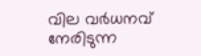വില വര്‍ധനവ് നേരിടുന്ന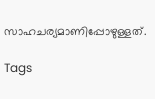സാഹചര്യമാണിപ്പോഴുള്ളത്.

Tags